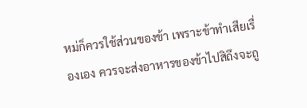หม่ก็ควรใช้ส่วนของข้า เพราะข้าทำเสียเรื่องเอง ควรจะส่งอาหารของข้าไปสิถึงจะถู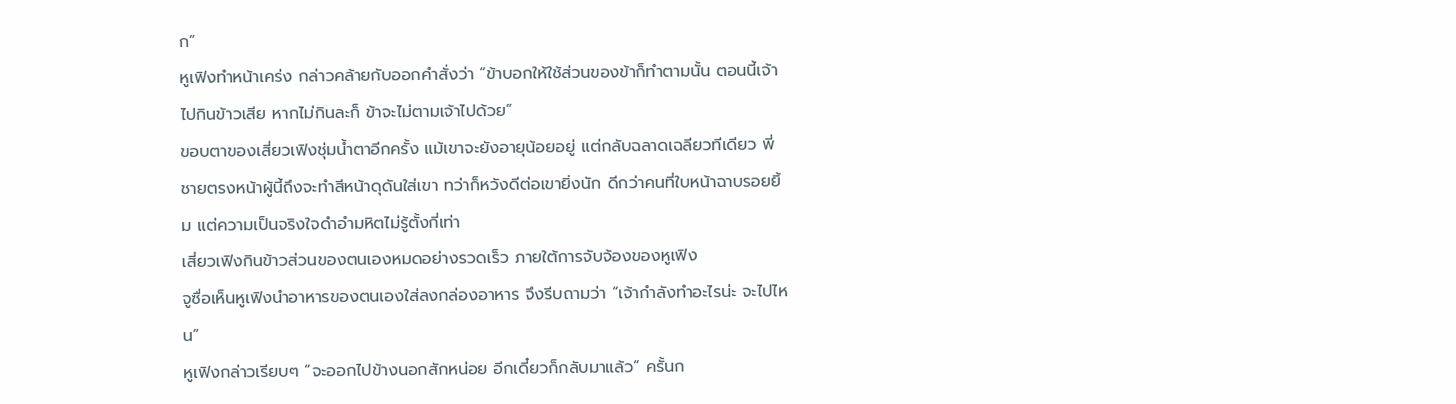ก”
หูเฟิงทำหน้าเคร่ง กล่าวคล้ายกับออกคำสั่งว่า “ข้าบอกให้ใช้ส่วนของข้าก็ทำตามนั้น ตอนนี้เจ้าไปกินข้าวเสีย หากไม่กินละก็ ข้าจะไม่ตามเจ้าไปด้วย”
ขอบตาของเสี่ยวเฟิงชุ่มน้ำตาอีกครั้ง แม้เขาจะยังอายุน้อยอยู่ แต่กลับฉลาดเฉลียวทีเดียว พี่ชายตรงหน้าผู้นี้ถึงจะทำสีหน้าดุดันใส่เขา ทว่าก็หวังดีต่อเขายิ่งนัก ดีกว่าคนที่ใบหน้าฉาบรอยยิ้ม แต่ความเป็นจริงใจดำอำมหิตไม่รู้ตั้งกี่เท่า
เสี่ยวเฟิงกินข้าวส่วนของตนเองหมดอย่างรวดเร็ว ภายใต้การจับจ้องของหูเฟิง
จูซื่อเห็นหูเฟิงนำอาหารของตนเองใส่ลงกล่องอาหาร จึงรีบถามว่า “เจ้ากำลังทำอะไรน่ะ จะไปไหน”
หูเฟิงกล่าวเรียบๆ “จะออกไปข้างนอกสักหน่อย อีกเดี๋ยวก็กลับมาแล้ว” ครั้นก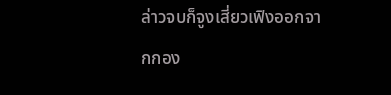ล่าวจบก็จูงเสี่ยวเฟิงออกจากกอง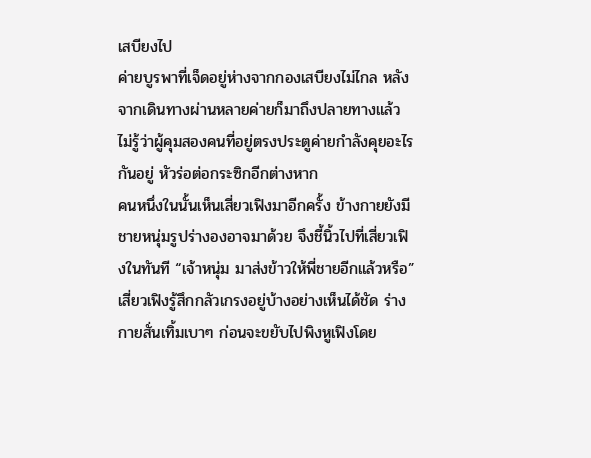เสบียงไป
ค่ายบูรพาที่เจ็ดอยู่ห่างจากกองเสบียงไม่ไกล หลังจากเดินทางผ่านหลายค่ายก็มาถึงปลายทางแล้ว
ไม่รู้ว่าผู้คุมสองคนที่อยู่ตรงประตูค่ายกำลังคุยอะไรกันอยู่ หัวร่อต่อกระซิกอีกต่างหาก
คนหนึ่งในนั้นเห็นเสี่ยวเฟิงมาอีกครั้ง ข้างกายยังมีชายหนุ่มรูปร่างองอาจมาด้วย จึงชี้นิ้วไปที่เสี่ยวเฟิงในทันที “เจ้าหนุ่ม มาส่งข้าวให้พี่ชายอีกแล้วหรือ”
เสี่ยวเฟิงรู้สึกกลัวเกรงอยู่บ้างอย่างเห็นได้ชัด ร่างกายสั่นเทิ้มเบาๆ ก่อนจะขยับไปพิงหูเฟิงโดย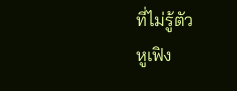ที่ไม่รู้ตัว
หูเฟิง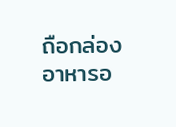ถือกล่องอาหารอ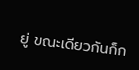ยู่ ขณะเดียวกันก็ก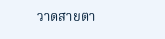วาดสายตา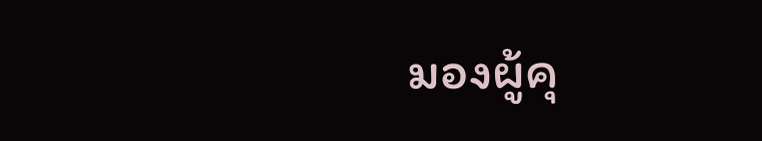มองผู้คุ